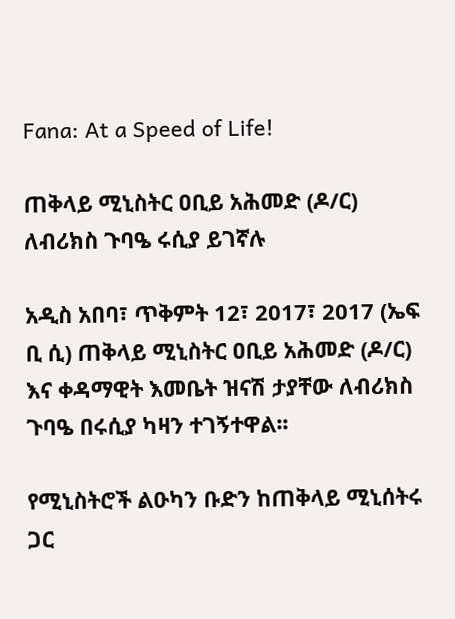Fana: At a Speed of Life!

ጠቅላይ ሚኒስትር ዐቢይ አሕመድ (ዶ/ር) ለብሪክስ ጉባዔ ሩሲያ ይገኛሉ

አዲስ አበባ፣ ጥቅምት 12፣ 2017፣ 2017 (ኤፍ ቢ ሲ) ጠቅላይ ሚኒስትር ዐቢይ አሕመድ (ዶ/ር) እና ቀዳማዊት እመቤት ዝናሽ ታያቸው ለብሪክስ ጉባዔ በሩሲያ ካዛን ተገኝተዋል፡፡

የሚኒስትሮች ልዑካን ቡድን ከጠቅላይ ሚኒሰትሩ ጋር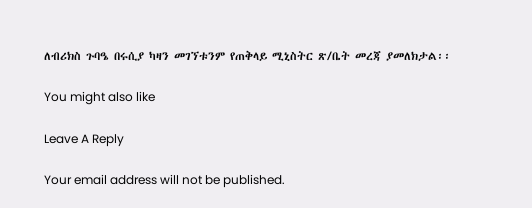ለብሪክስ ጉባዔ በሩሲያ ካዛን መገኘቱንም የጠቅላይ ሚኒስትር ጽ/ቤት መረጃ ያመለክታል፡፡

You might also like

Leave A Reply

Your email address will not be published.